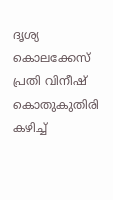ദൃശ്യ കൊലക്കേസ് പ്രതി വിനീഷ് കൊതുകുതിരി കഴിച്ച്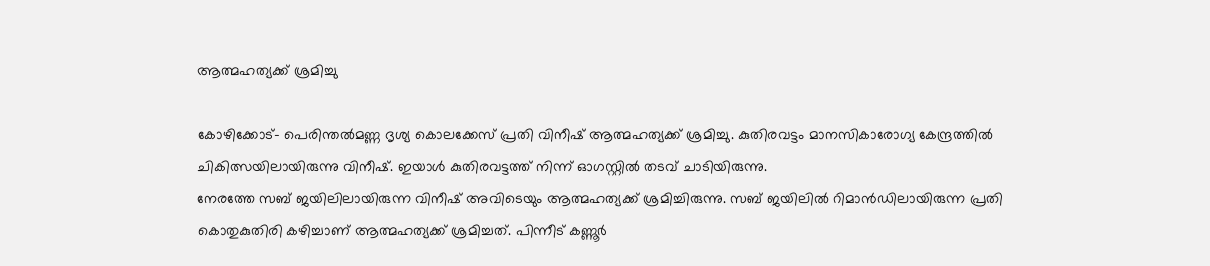ആത്മഹത്യക്ക് ശ്രമിച്ചു

കോഴിക്കോട്- പെരിന്തല്‍മണ്ണ ദൃശ്യ കൊലക്കേസ് പ്രതി വിനീഷ് ആത്മഹത്യക്ക് ശ്രമിച്ചു. കുതിരവട്ടം മാനസികാരോഗ്യ കേന്ദ്രത്തില്‍ ചികിത്സയിലായിരുന്നു വിനീഷ്. ഇയാള്‍ കുതിരവട്ടത്ത് നിന്ന് ഓഗസ്റ്റില്‍ തടവ് ചാടിയിരുന്നു.
നേരത്തേ സബ് ജയിലിലായിരുന്ന വിനീഷ് അവിടെയും ആത്മഹത്യക്ക് ശ്രമിച്ചിരുന്നു. സബ് ജയിലില്‍ റിമാന്‍ഡിലായിരുന്ന പ്രതി കൊതുകുതിരി കഴിച്ചാണ് ആത്മഹത്യക്ക് ശ്രമിച്ചത്. പിന്നീട് കണ്ണൂര്‍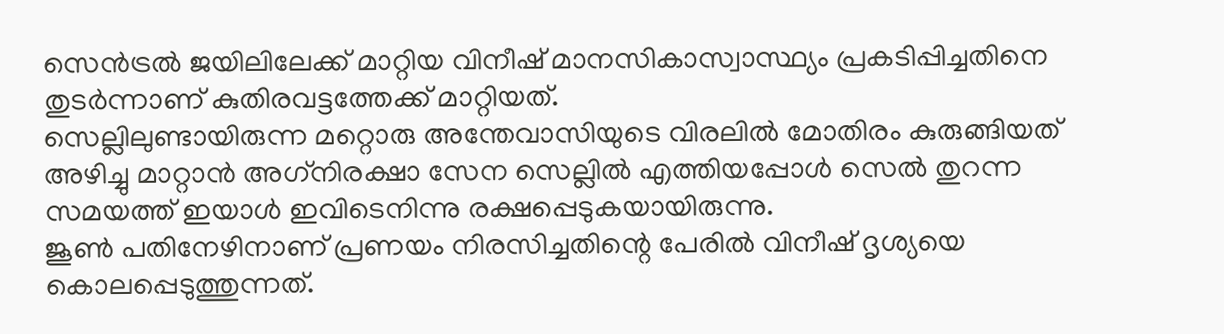സെന്‍ട്രല്‍ ജയിലിലേക്ക് മാറ്റിയ വിനീഷ് മാനസികാസ്വാസ്ഥ്യം പ്രകടിപ്പിച്ചതിനെ തുടര്‍ന്നാണ് കുതിരവട്ടത്തേക്ക് മാറ്റിയത്.
സെല്ലിലുണ്ടായിരുന്ന മറ്റൊരു അന്തേവാസിയുടെ വിരലില്‍ മോതിരം കുരുങ്ങിയത് അഴിച്ചു മാറ്റാന്‍ അഗ്‌നിരക്ഷാ സേന സെല്ലില്‍ എത്തിയപ്പോള്‍ സെല്‍ തുറന്ന സമയത്ത് ഇയാള്‍ ഇവിടെനിന്നു രക്ഷപ്പെടുകയായിരുന്നു.
ജൂണ്‍ പതിനേഴിനാണ് പ്രണയം നിരസിച്ചതിന്റെ പേരില്‍ വിനീഷ് ദൃശ്യയെ കൊലപ്പെടുത്തുന്നത്.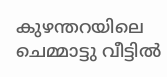കുഴന്തറയിലെ ചെമ്മാട്ടു വീട്ടില്‍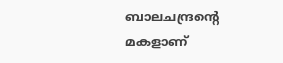ബാലചന്ദ്രന്റെ മകളാണ്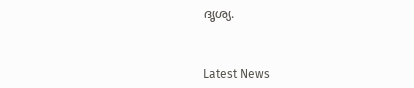ദൃശ്യ.



Latest News